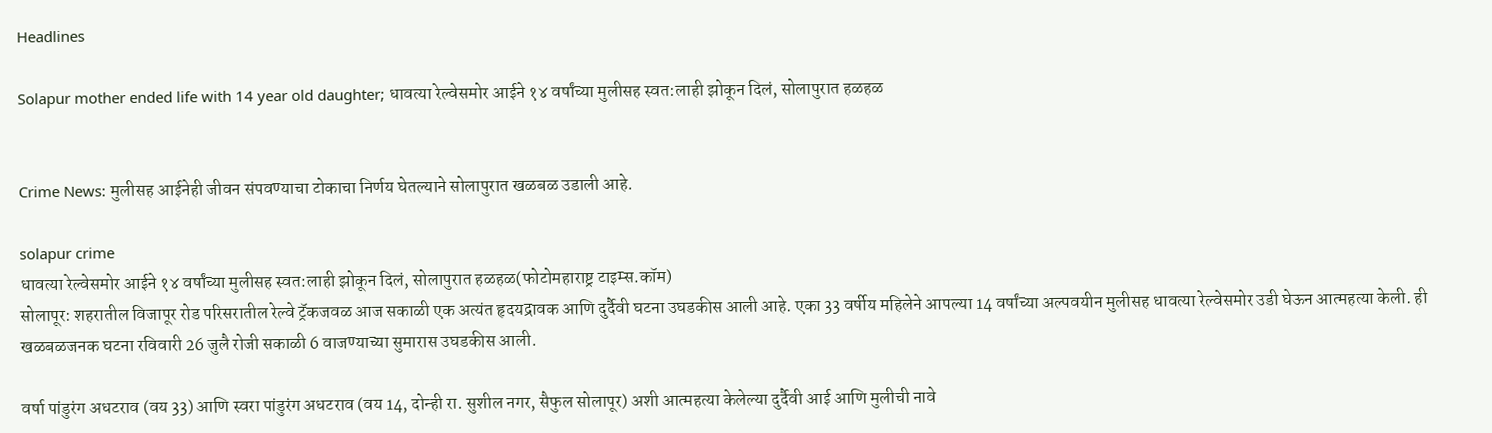Headlines

Solapur mother ended life with 14 year old daughter; धावत्या रेल्वेसमोर आईने १४ वर्षांच्या मुलीसह स्वत:लाही झोकून दिलं, सोलापुरात हळहळ


Crime News: मुलीसह आईनेही जीवन संपवण्याचा टोकाचा निर्णय घेतल्याने सोलापुरात खळबळ उडाली आहे.

solapur crime
धावत्या रेल्वेसमोर आईने १४ वर्षांच्या मुलीसह स्वत:लाही झोकून दिलं, सोलापुरात हळहळ(फोटोमहाराष्ट्र टाइम्स.कॉम)
सोलापूर: शहरातील विजापूर रोड परिसरातील रेल्वे ट्रॅकजवळ आज सकाळी एक अत्यंत हृदयद्रावक आणि दुर्दैवी घटना उघडकीस आली आहे. एका 33 वर्षीय महिलेने आपल्या 14 वर्षांच्या अल्पवयीन मुलीसह धावत्या रेल्वेसमोर उडी घेऊन आत्महत्या केली. ही खळबळजनक घटना रविवारी 26 जुलै रोजी सकाळी 6 वाजण्याच्या सुमारास उघडकीस आली.

वर्षा पांडुरंग अधटराव (वय 33) आणि स्वरा पांडुरंग अधटराव (वय 14, दोन्ही रा. सुशील नगर, सैफुल सोलापूर) अशी आत्महत्या केलेल्या दुर्दैवी आई आणि मुलीची नावे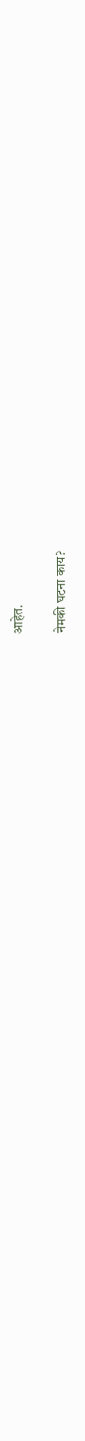आहेत.

नेमकी घटना काय?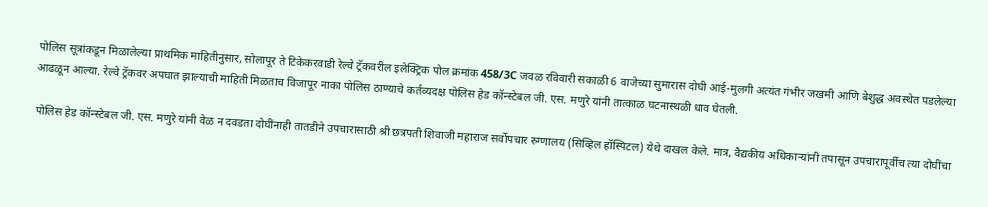पोलिस सूत्रांकडून मिळालेल्या प्राथमिक माहितीनुसार, सोलापूर ते टिकेकरवाडी रेल्वे ट्रॅकवरील इलेक्ट्रिक पोल क्रमांक 458/3C जवळ रविवारी सकाळी 6 वाजेच्या सुमारास दोघी आई-मुलगी अत्यंत गंभीर जखमी आणि बेशुद्ध अवस्थेत पडलेल्या आढळून आल्या. रेल्वे ट्रॅकवर अपघात झाल्याची माहिती मिळताच विजापूर नाका पोलिस ठाण्याचे कर्तव्यदक्ष पोलिस हेड कॉन्स्टेबल जी. एस. मणुरे यांनी तात्काळ घटनास्थळी धाव घेतली.

पोलिस हेड कॉन्स्टेबल जी. एस. मणुरे यांनी वेळ न दवडता दोघींनाही तातडीने उपचारासाठी श्री छत्रपती शिवाजी महाराज सर्वोपचार रुग्णालय (सिव्हिल हॉस्पिटल) येथे दाखल केले. मात्र, वैद्यकीय अधिकाऱ्यांनी तपासून उपचारापूर्वीच त्या दोघींचा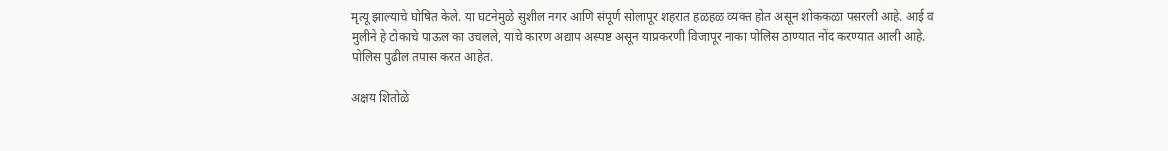मृत्यू झाल्याचे घोषित केले. या घटनेमुळे सुशील नगर आणि संपूर्ण सोलापूर शहरात हळहळ व्यक्त होत असून शोककळा पसरली आहे. आई व मुलीने हे टोकाचे पाऊल का उचलले, याचे कारण अद्याप अस्पष्ट असून याप्रकरणी विजापूर नाका पोलिस ठाण्यात नोंद करण्यात आली आहे. पोलिस पुढील तपास करत आहेत.

अक्षय शितोळे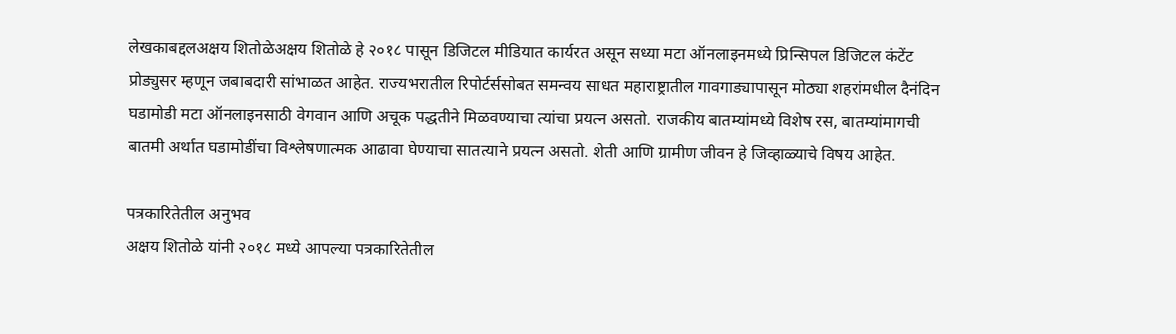लेखकाबद्दलअक्षय शितोळेअक्षय शितोळे हे २०१८ पासून डिजिटल मीडियात कार्यरत असून सध्या मटा ऑनलाइनमध्ये प्रिन्सिपल डिजिटल कंटेंट प्रोड्युसर म्हणून जबाबदारी सांभाळत आहेत. राज्यभरातील रिपोर्टर्ससोबत समन्वय साधत महाराष्ट्रातील गावगाड्यापासून मोठ्या शहरांमधील दैनंदिन घडामोडी मटा ऑनलाइनसाठी वेगवान आणि अचूक पद्धतीने मिळवण्याचा त्यांचा प्रयत्न असतो. राजकीय बातम्यांमध्ये विशेष रस, बातम्यांमागची बातमी अर्थात घडामोडींचा विश्लेषणात्मक आढावा घेण्याचा सातत्याने प्रयत्न असतो. शेती आणि ग्रामीण जीवन हे जिव्हाळ्याचे विषय आहेत.

पत्रकारितेतील अनुभव
अक्षय शितोळे यांनी २०१८ मध्ये आपल्या पत्रकारितेतील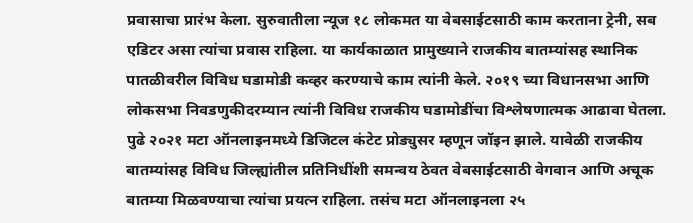प्रवासाचा प्रारंभ केला. सुरुवातीला न्यूज १८ लोकमत या वेबसाईटसाठी काम करताना ट्रेनी, सब एडिटर असा त्यांचा प्रवास राहिला. या कार्यकाळात प्रामुख्याने राजकीय बातम्यांसह स्थानिक पातळीवरील विविध घडामोडी कव्हर करण्याचे काम त्यांनी केले. २०१९ च्या विधानसभा आणि लोकसभा निवडणुकीदरम्यान त्यांनी विविध राजकीय घडामोडींचा विश्लेषणात्मक आढावा घेतला. पुढे २०२१ मटा ऑनलाइनमध्ये डिजिटल कंटेट प्रोड्युसर म्हणून जॉइन झाले. यावेळी राजकीय बातम्यांसह विविध जिल्ह्यांतील प्रतिनिधींशी समन्वय ठेवत वेबसाईटसाठी वेगवान आणि अचूक बातम्या मिळवण्याचा त्यांचा प्रयत्न राहिला. तसंच मटा ऑनलाइनला २५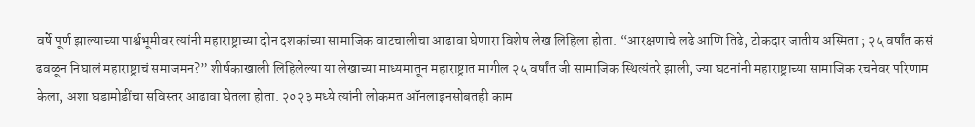वर्षे पूर्ण झाल्याच्या पार्श्वभूमीवर त्यांनी महाराष्ट्राच्या दोन दशकांच्या सामाजिक वाटचालीचा आढावा घेणारा विशेष लेख लिहिला होता. “आरक्षणाचे लढे आणि तिढे, टोकदार जातीय अस्मिता ; २५ वर्षांत कसं ढवळून निघालं महाराष्ट्राचं समाजमन?” शीर्षकाखाली लिहिलेल्या या लेखाच्या माध्यमातून महाराष्ट्रात मागील २५ वर्षांत जी सामाजिक स्थित्यंतरे झाली, ज्या घटनांनी महाराष्ट्राच्या सामाजिक रचनेवर परिणाम केला, अशा घडामोडींचा सविस्तर आढावा घेतला होता. २०२३ मध्ये त्यांनी लोकमत ऑनलाइनसोबतही काम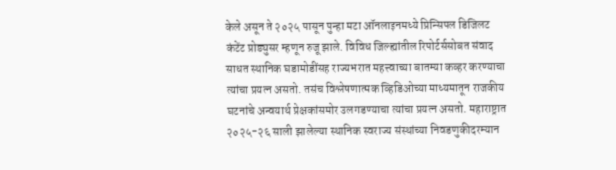केले असून ते २०२५ पासून पुन्हा मटा ऑनलाइनमध्ये प्रिन्सिपल डिजिलट कंटेंट प्रोड्युसर म्हणून रुजू झाले. विविध जिल्ह्यांतील रिपोर्टर्ससोबत संवाद साधत स्थानिक घडामोडींसह राज्यभरात महत्त्वाच्या बातम्या कव्हर करण्याचा त्यांचा प्रयत्न असतो. तसंच विश्लेषणात्मक व्हिडिओच्या माध्यमातून राजकीय घटनांचे अन्वयार्थ प्रेक्षकांसमोर उलगडण्याचा त्यांचा प्रयत्न असतो. महाराष्ट्रात २०२५-२६ साली झालेल्या स्थानिक स्वराज्य संस्थांच्या निवडणुकीदरम्यान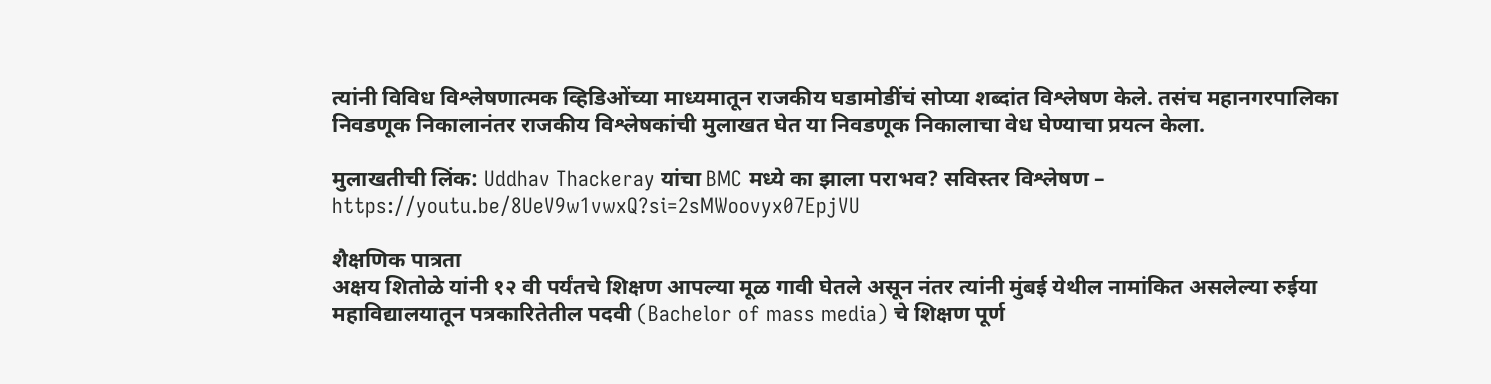त्यांनी विविध विश्लेषणात्मक व्हिडिओंच्या माध्यमातून राजकीय घडामोडींचं सोप्या शब्दांत विश्लेषण केले. तसंच महानगरपालिका निवडणूक निकालानंतर राजकीय विश्लेषकांची मुलाखत घेत या निवडणूक निकालाचा वेध घेण्याचा प्रयत्न केला.

मुलाखतीची लिंक: Uddhav Thackeray यांचा BMC मध्ये का झाला पराभव? सविस्तर विश्लेषण – https://youtu.be/8UeV9w1vwxQ?si=2sMWoovyx07EpjVU

शैक्षणिक पात्रता
अक्षय शितोळे यांनी १२ वी पर्यंतचे शिक्षण आपल्या मूळ गावी घेतले असून नंतर त्यांनी मुंबई येथील नामांकित असलेल्या रुईया महाविद्यालयातून पत्रकारितेतील पदवी (Bachelor of mass media) चे शिक्षण पूर्ण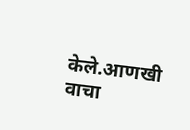केले.आणखी वाचा